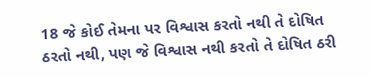18 જે કોઈ તેમના પર વિશ્વાસ કરતો નથી તે દોષિત ઠરતો નથી, પણ જે વિશ્વાસ નથી કરતો તે દોષિત ઠરી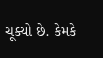ચૂક્યો છે. કેમકે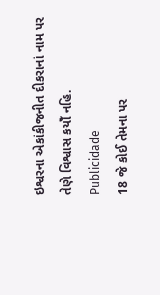ઇશ્વરના એકાંકીજનીત દીકરાનાં નામ પર તેણે વિશ્વાસ કયોઁ નહિ.
Publicidade
18 જે કોઈ તેમના પર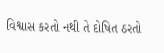વિશ્વાસ કરતો નથી તે દોષિત ઠરતો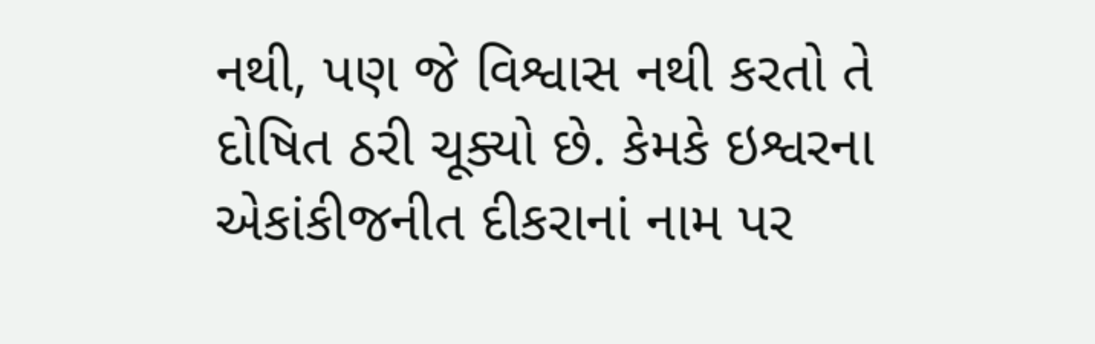નથી, પણ જે વિશ્વાસ નથી કરતો તે દોષિત ઠરી ચૂક્યો છે. કેમકે ઇશ્વરના એકાંકીજનીત દીકરાનાં નામ પર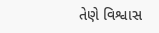તેણે વિશ્વાસ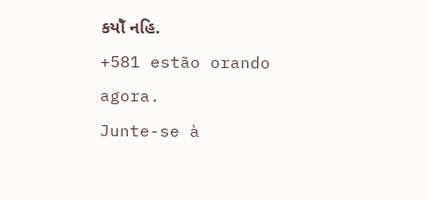કયોઁ નહિ.
+581 estão orando agora.
Junte-se à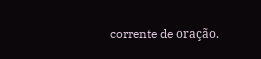corrente de oração.